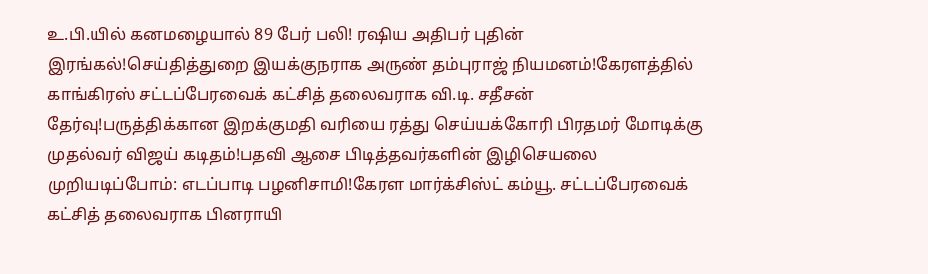உ.பி.யில் கனமழையால் 89 பேர் பலி! ரஷிய அதிபர் புதின் இரங்கல்!செய்தித்துறை இயக்குநராக அருண் தம்புராஜ் நியமனம்!கேரளத்தில் காங்கிரஸ் சட்டப்பேரவைக் கட்சித் தலைவராக வி.டி. சதீசன் தேர்வு!பருத்திக்கான இறக்குமதி வரியை ரத்து செய்யக்கோரி பிரதமர் மோடிக்கு முதல்வர் விஜய் கடிதம்!பதவி ஆசை பிடித்தவர்களின் இழிசெயலை முறியடிப்போம்: எடப்பாடி பழனிசாமி!கேரள மார்க்சிஸ்ட் கம்யூ. சட்டப்பேரவைக் கட்சித் தலைவராக பினராயி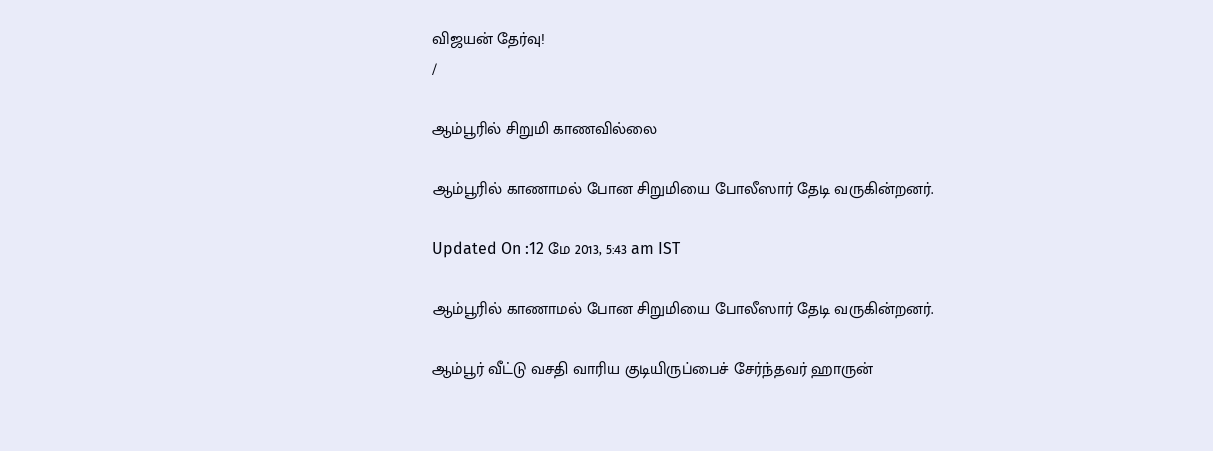விஜயன் தேர்வு!
/

ஆம்பூரில் சிறுமி காணவில்லை

ஆம்பூரில் காணாமல் போன சிறுமியை போலீஸார் தேடி வருகின்றனர்.

Updated On :12 மே 2013, 5:43 am IST

ஆம்பூரில் காணாமல் போன சிறுமியை போலீஸார் தேடி வருகின்றனர்.

ஆம்பூர் வீட்டு வசதி வாரிய குடியிருப்பைச் சேர்ந்தவர் ஹாருன்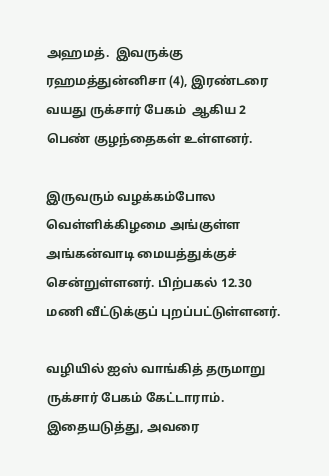அஹமத்.  இவருக்கு ரஹமத்துன்னிசா (4), இரண்டரை வயது ருக்சார் பேகம்  ஆகிய 2 பெண் குழந்தைகள் உள்ளனர்.

இருவரும் வழக்கம்போல வெள்ளிக்கிழமை அங்குள்ள அங்கன்வாடி மையத்துக்குச் சென்றுள்ளனர். பிற்பகல் 12.30 மணி வீட்டுக்குப் புறப்பட்டுள்ளனர்.

வழியில் ஐஸ் வாங்கித் தருமாறு ருக்சார் பேகம் கேட்டாராம். இதையடுத்து, அவரை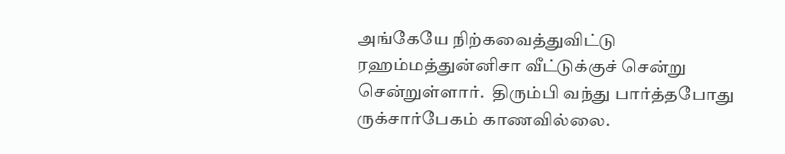அங்கேயே நிற்கவைத்துவிட்டு ரஹம்மத்துன்னிசா வீட்டுக்குச் சென்று சென்றுள்ளார்.  திரும்பி வந்து பார்த்தபோது ருக்சார்பேகம் காணவில்லை.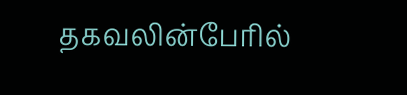தகவலின்பேரில்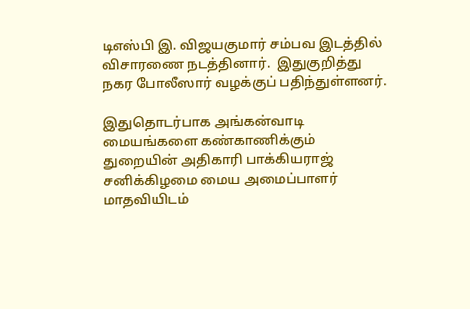டிஎஸ்பி இ. விஜயகுமார் சம்பவ இடத்தில் விசாரணை நடத்தினார்.  இதுகுறித்து நகர போலீஸார் வழக்குப் பதிந்துள்ளனர்.

இதுதொடர்பாக அங்கன்வாடி மையங்களை கண்காணிக்கும் துறையின் அதிகாரி பாக்கியராஜ் சனிக்கிழமை மைய அமைப்பாளர் மாதவியிடம்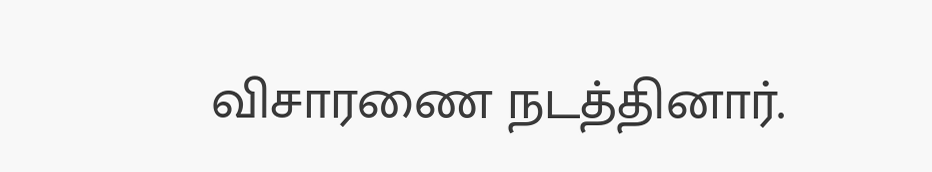விசாரணை நடத்தினார்.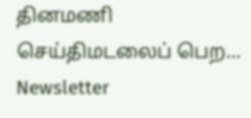தினமணி செய்திமடலைப் பெற... Newsletter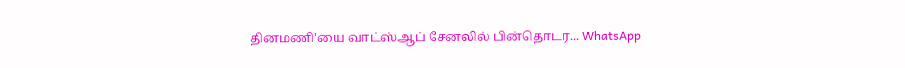தினமணி'யை வாட்ஸ்ஆப் சேனலில் பின்தொடர... WhatsApp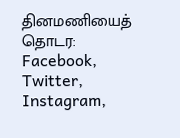தினமணியைத் தொடர: Facebook, Twitter, Instagram,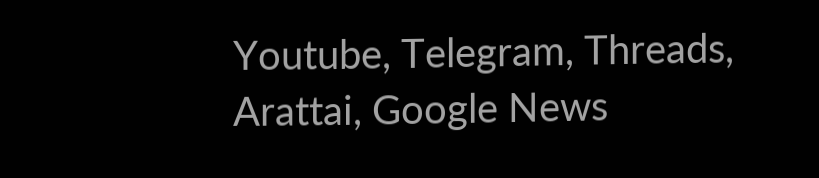Youtube, Telegram, Threads, Arattai, Google News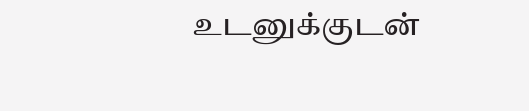உடனுக்குடன்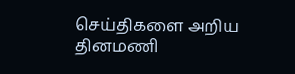செய்திகளை அறிய தினமணி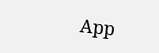App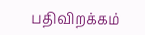பதிவிறக்கம்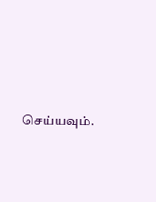செய்யவும்.